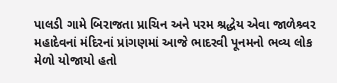પાલડી ગામે બિરાજતા પ્રાચિન અને પરમ શ્રદ્ધેય એવા જાળેશ્ર્વર મહાદેવનાં મંદિરનાં પ્રાંગણમાં આજે ભાદરવી પૂનમનો ભવ્ય લોક મેળો યોજાયો હતો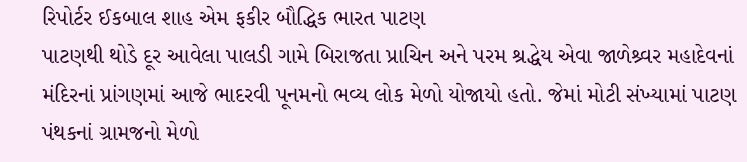રિપોર્ટર ઈકબાલ શાહ એમ ફકીર બૌદ્ધિક ભારત પાટણ
પાટણથી થોડે દૂર આવેલા પાલડી ગામે બિરાજતા પ્રાચિન અને પરમ શ્રદ્ધેય એવા જાળેશ્ર્વર મહાદેવનાં મંદિરનાં પ્રાંગણમાં આજે ભાદરવી પૂનમનો ભવ્ય લોક મેળો યોજાયો હતો. જેમાં મોટી સંખ્યામાં પાટણ પંથકનાં ગ્રામજનો મેળો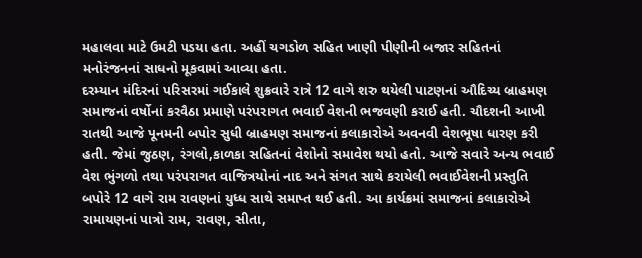મહાલવા માટે ઉમટી પડયા હતા. અહીં ચગડોળ સહિત ખાણી પીણીની બજાર સહિતનાં મનોરંજનનાં સાધનો મૂકવામાં આવ્યા હતા.
દરમ્યાન મંદિરનાં પરિસરમાં ગઈકાલે શુક્રવારે રાત્રે 12 વાગે શરુ થયેલી પાટણનાં ઔદિચ્ય બ્રાહમણ સમાજનાં વર્ષોનાં કરવૈઠા પ્રમાણે પરંપરાગત ભવાઈ વેશની ભજવણી કરાઈ હતી. ચૌદશની આખી રાતથી આજે પૂનમની બપોર સુધી બ્રાહમણ સમાજનાં કલાકારોએ અવનવી વેશભૂષા ધારણ કરી હતી. જેમાં જુઠણ, રંગલો,કાળકા સહિતનાં વેશોનો સમાવેશ થયો હતો. આજે સવારે અન્ય ભવાઈ વેશ ભુંગળો તથા પરંપરાગત વાજિત્રયોનાં નાદ અને સંગત સાથે કરાયેલી ભવાઈવેશની પ્રસ્તુતિ બપોરે 12 વાગે રામ રાવણનાં યુધ્ધ સાથે સમાપ્ત થઈ હતી. આ કાર્યક્રમાં સમાજનાં કલાકારોએ રામાયણનાં પાત્રો રામ, રાવણ, સીતા,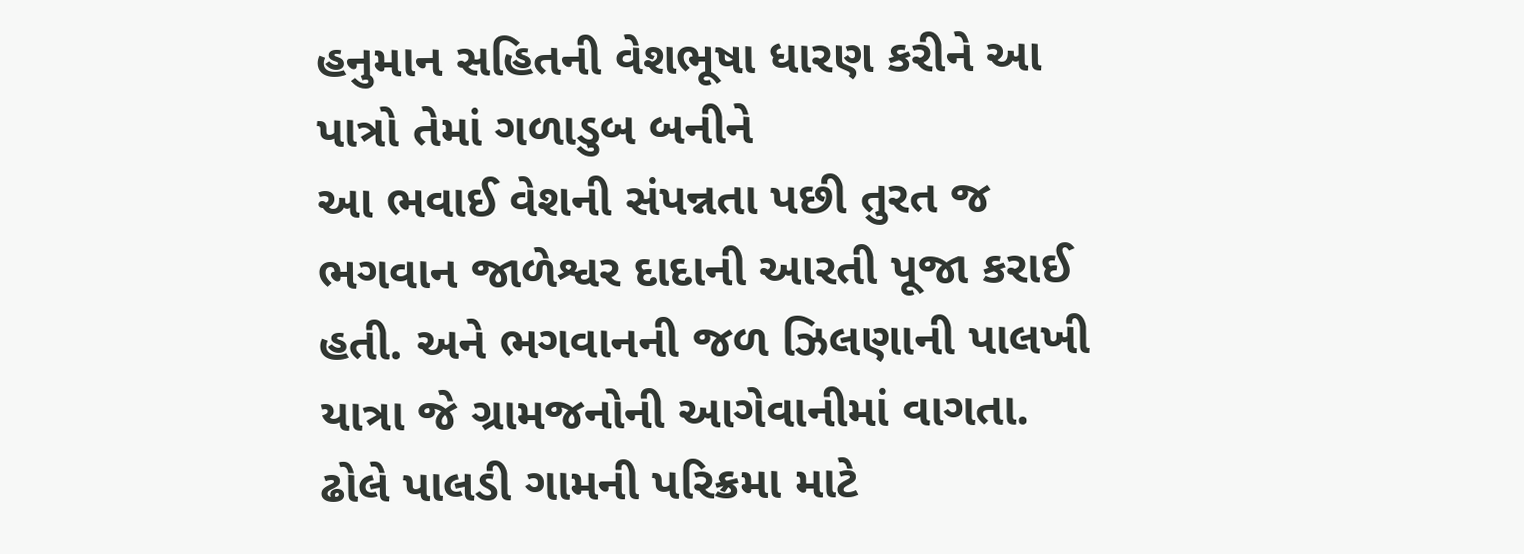હનુમાન સહિતની વેશભૂષા ધારણ કરીને આ પાત્રો તેમાં ગળાડુબ બનીને
આ ભવાઈ વેશની સંપન્નતા પછી તુરત જ ભગવાન જાળેશ્વર દાદાની આરતી પૂજા કરાઈ હતી. અને ભગવાનની જળ ઝિલણાની પાલખી યાત્રા જે ગ્રામજનોની આગેવાનીમાં વાગતા. ઢોલે પાલડી ગામની પરિક્રમા માટે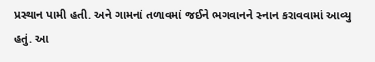પ્રસ્થાન પામી હતી. અને ગામનાં તળાવમાં જઈને ભગવાનને સ્નાન કરાવવામાં આવ્યુ હતું. આ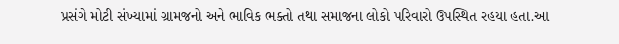પ્રસંગે મોટી સંખ્યામાં ગ્રામજનો અને ભાવિક ભક્તો તથા સમાજના લોકો પરિવારો ઉપસ્થિત રહયા હતા.આ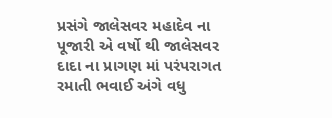પ્રસંગે જાલેસવર મહાદેવ ના પૂજારી એ વર્ષો થી જાલેસવર દાદા ના પ્રાગણ માં પરંપરાગત રમાતી ભવાઈ અંગે વધુ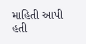માહિતી આપી હતી